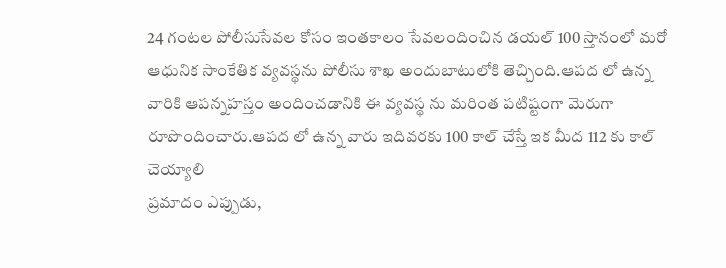24 గంటల పోలీసుసేవల కోసం ఇంతకాలం సేవలందించిన డయల్ 100 స్తానంలో మరో ఆధునిక సాంకేతిక వ్యవస్థను పోలీసు శాఖ అందుబాటులోకి తెచ్చింది.ఆపద లో ఉన్న వారికి ఆపన్నహస్తం అందించడానికి ఈ వ్యవస్థ ను మరింత పటిష్టంగా మెరుగా రూపొందించారు.ఆపద లో ఉన్న వారు ఇదివరకు 100 కాల్ చేస్తే ఇక మీద 112 కు కాల్ చెయ్యాలి
ప్రమాదం ఎప్పుడు,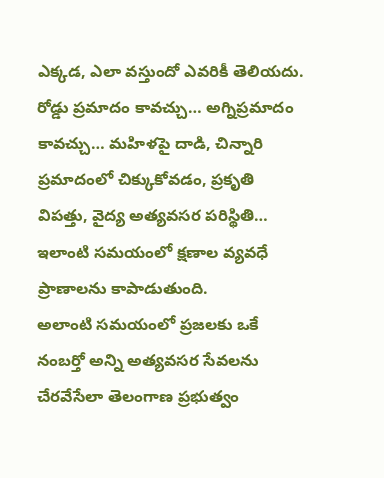ఎక్కడ, ఎలా వస్తుందో ఎవరికీ తెలియదు. రోడ్డు ప్రమాదం కావచ్చు… అగ్నిప్రమాదం కావచ్చు… మహిళపై దాడి, చిన్నారి ప్రమాదంలో చిక్కుకోవడం, ప్రకృతి విపత్తు, వైద్య అత్యవసర పరిస్థితి… ఇలాంటి సమయంలో క్షణాల వ్యవధే ప్రాణాలను కాపాడుతుంది.
అలాంటి సమయంలో ప్రజలకు ఒకే నంబర్తో అన్ని అత్యవసర సేవలను చేరవేసేలా తెలంగాణ ప్రభుత్వం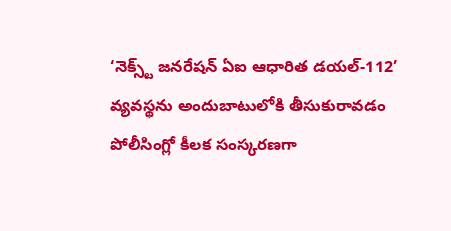‘నెక్స్ట్ జనరేషన్ ఏఐ ఆధారిత డయల్-112’ వ్యవస్థను అందుబాటులోకి తీసుకురావడం పోలీసింగ్లో కీలక సంస్కరణగా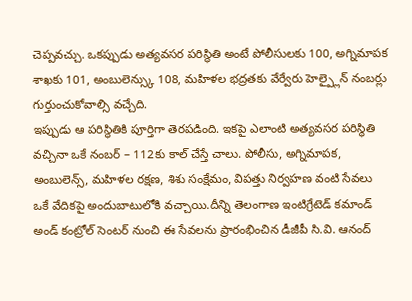చెప్పవచ్చు. ఒకప్పుడు అత్యవసర పరిస్థితి అంటే పోలీసులకు 100, అగ్నిమాపక శాఖకు 101, అంబులెన్స్కు 108, మహిళల భద్రతకు వేర్వేరు హెల్ప్లైన్ నంబర్లు గుర్తుంచుకోవాల్సి వచ్చేది.
ఇప్పుడు ఆ పరిస్థితికి పూర్తిగా తెరపడింది. ఇకపై ఎలాంటి అత్యవసర పరిస్థితి వచ్చినా ఒకే నంబర్ – 112కు కాల్ చేస్తే చాలు. పోలీసు, అగ్నిమాపక, అంబులెన్స్, మహిళల రక్షణ, శిశు సంక్షేమం, విపత్తు నిర్వహణ వంటి సేవలు ఒకే వేదికపై అందుబాటులోకి వచ్చాయి.దీన్ని తెలంగాణ ఇంటిగ్రేటెడ్ కమాండ్ అండ్ కంట్రోల్ సెంటర్ నుంచి ఈ సేవలను ప్రారంభించిన డీజీపీ సి.వి. ఆనంద్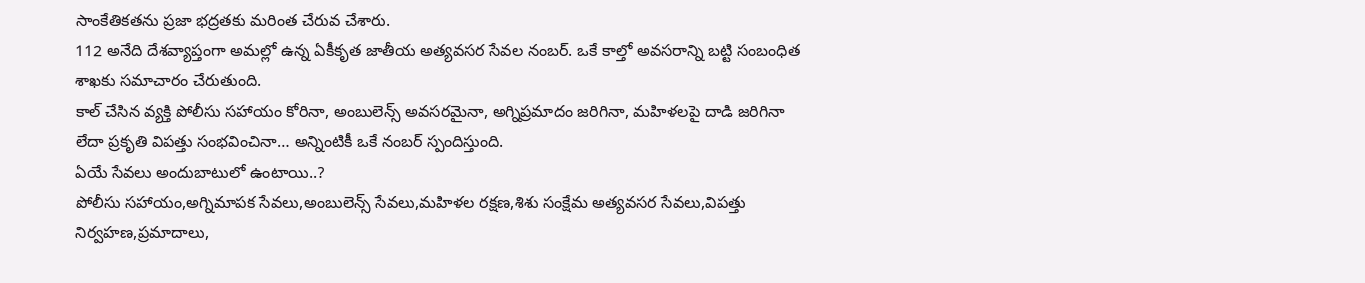సాంకేతికతను ప్రజా భద్రతకు మరింత చేరువ చేశారు.
112 అనేది దేశవ్యాప్తంగా అమల్లో ఉన్న ఏకీకృత జాతీయ అత్యవసర సేవల నంబర్. ఒకే కాల్తో అవసరాన్ని బట్టి సంబంధిత శాఖకు సమాచారం చేరుతుంది.
కాల్ చేసిన వ్యక్తి పోలీసు సహాయం కోరినా, అంబులెన్స్ అవసరమైనా, అగ్నిప్రమాదం జరిగినా, మహిళలపై దాడి జరిగినా లేదా ప్రకృతి విపత్తు సంభవించినా… అన్నింటికీ ఒకే నంబర్ స్పందిస్తుంది.
ఏయే సేవలు అందుబాటులో ఉంటాయి..?
పోలీసు సహాయం,అగ్నిమాపక సేవలు,అంబులెన్స్ సేవలు,మహిళల రక్షణ,శిశు సంక్షేమ అత్యవసర సేవలు,విపత్తు నిర్వహణ,ప్రమాదాలు,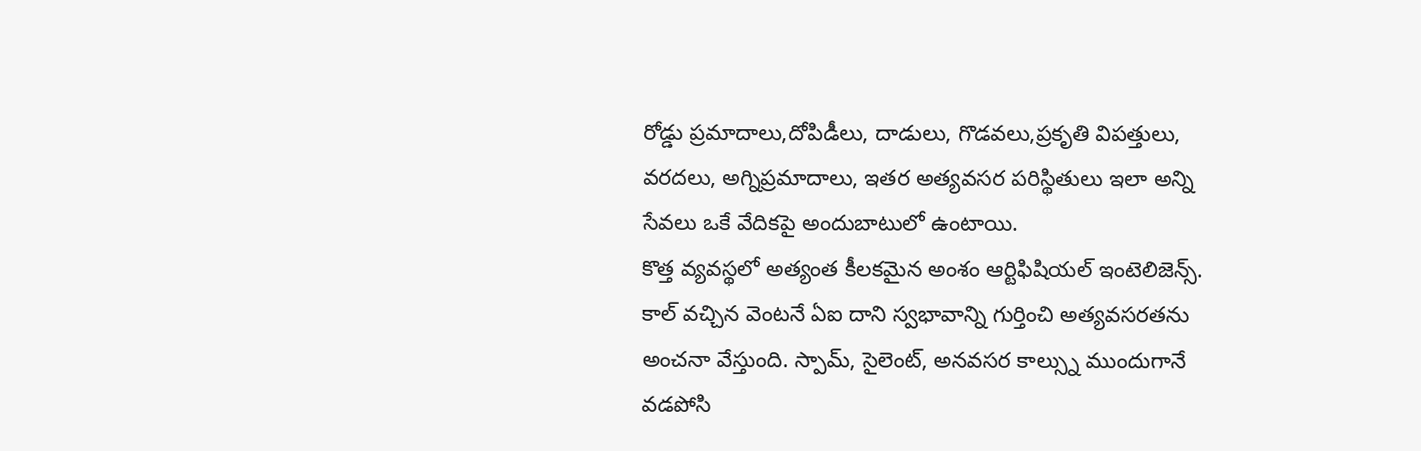రోడ్డు ప్రమాదాలు,దోపిడీలు, దాడులు, గొడవలు,ప్రకృతి విపత్తులు, వరదలు, అగ్నిప్రమాదాలు, ఇతర అత్యవసర పరిస్థితులు ఇలా అన్ని సేవలు ఒకే వేదికపై అందుబాటులో ఉంటాయి.
కొత్త వ్యవస్థలో అత్యంత కీలకమైన అంశం ఆర్టిఫిషియల్ ఇంటెలిజెన్స్. కాల్ వచ్చిన వెంటనే ఏఐ దాని స్వభావాన్ని గుర్తించి అత్యవసరతను అంచనా వేస్తుంది. స్పామ్, సైలెంట్, అనవసర కాల్స్ను ముందుగానే వడపోసి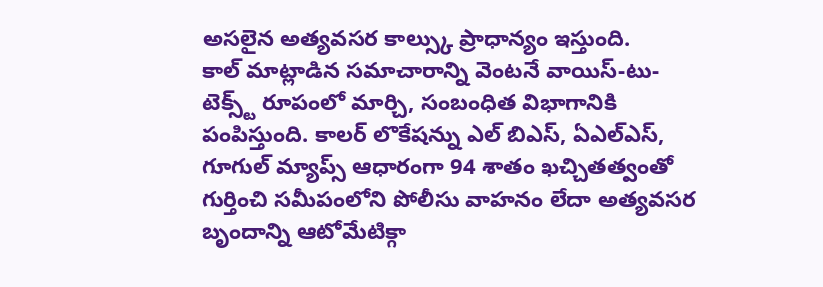అసలైన అత్యవసర కాల్స్కు ప్రాధాన్యం ఇస్తుంది.
కాల్ మాట్లాడిన సమాచారాన్ని వెంటనే వాయిస్-టు-టెక్స్ట్ రూపంలో మార్చి, సంబంధిత విభాగానికి పంపిస్తుంది. కాలర్ లొకేషన్ను ఎల్ బిఎస్, ఏఎల్ఎస్, గూగుల్ మ్యాప్స్ ఆధారంగా 94 శాతం ఖచ్చితత్వంతో గుర్తించి సమీపంలోని పోలీసు వాహనం లేదా అత్యవసర బృందాన్ని ఆటోమేటిక్గా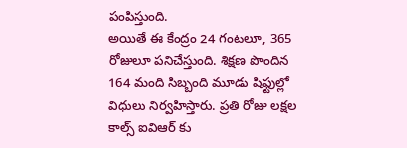పంపిస్తుంది.
అయితే ఈ కేంద్రం 24 గంటలూ, 365 రోజులూ పనిచేస్తుంది. శిక్షణ పొందిన 164 మంది సిబ్బంది మూడు షిఫ్టుల్లో విధులు నిర్వహిస్తారు. ప్రతి రోజు లక్షల కాల్స్ ఐవిఆర్ కు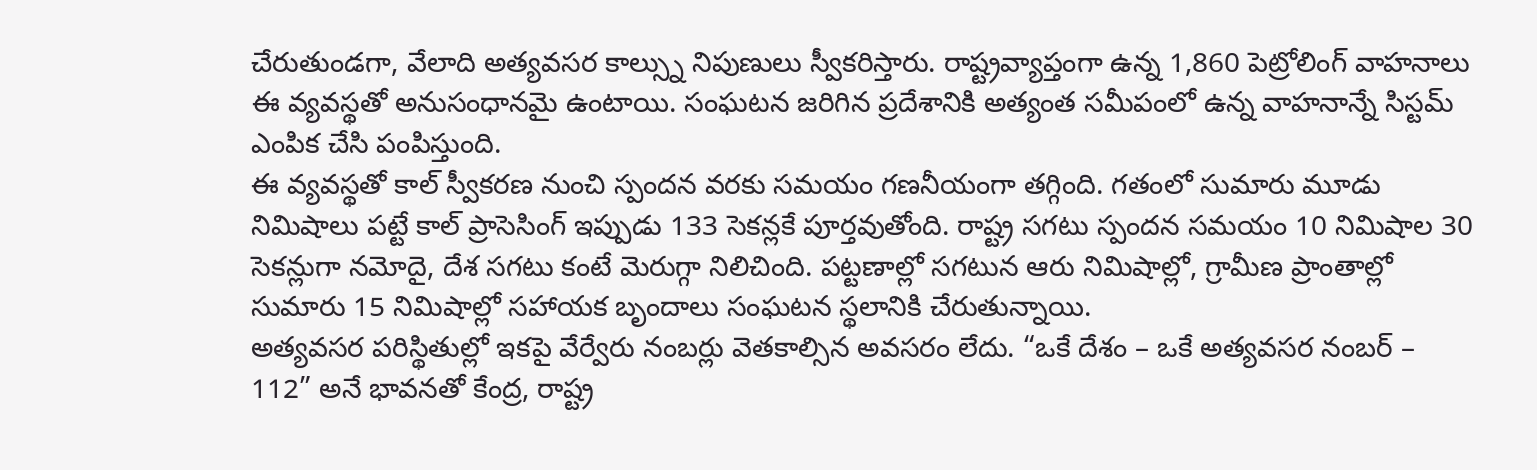చేరుతుండగా, వేలాది అత్యవసర కాల్స్ను నిపుణులు స్వీకరిస్తారు. రాష్ట్రవ్యాప్తంగా ఉన్న 1,860 పెట్రోలింగ్ వాహనాలు ఈ వ్యవస్థతో అనుసంధానమై ఉంటాయి. సంఘటన జరిగిన ప్రదేశానికి అత్యంత సమీపంలో ఉన్న వాహనాన్నే సిస్టమ్ ఎంపిక చేసి పంపిస్తుంది.
ఈ వ్యవస్థతో కాల్ స్వీకరణ నుంచి స్పందన వరకు సమయం గణనీయంగా తగ్గింది. గతంలో సుమారు మూడు నిమిషాలు పట్టే కాల్ ప్రాసెసింగ్ ఇప్పుడు 133 సెకన్లకే పూర్తవుతోంది. రాష్ట్ర సగటు స్పందన సమయం 10 నిమిషాల 30 సెకన్లుగా నమోదై, దేశ సగటు కంటే మెరుగ్గా నిలిచింది. పట్టణాల్లో సగటున ఆరు నిమిషాల్లో, గ్రామీణ ప్రాంతాల్లో సుమారు 15 నిమిషాల్లో సహాయక బృందాలు సంఘటన స్థలానికి చేరుతున్నాయి.
అత్యవసర పరిస్థితుల్లో ఇకపై వేర్వేరు నంబర్లు వెతకాల్సిన అవసరం లేదు. “ఒకే దేశం – ఒకే అత్యవసర నంబర్ – 112” అనే భావనతో కేంద్ర, రాష్ట్ర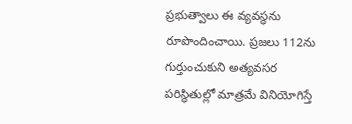ప్రభుత్వాలు ఈ వ్యవస్థను రూపొందించాయి. ప్రజలు 112ను గుర్తుంచుకుని అత్యవసర పరిస్థితుల్లో మాత్రమే వినియోగిస్తే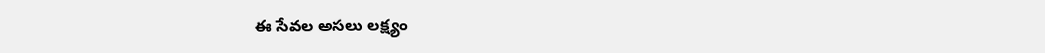ఈ సేవల అసలు లక్ష్యం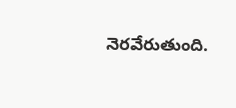నెరవేరుతుంది.